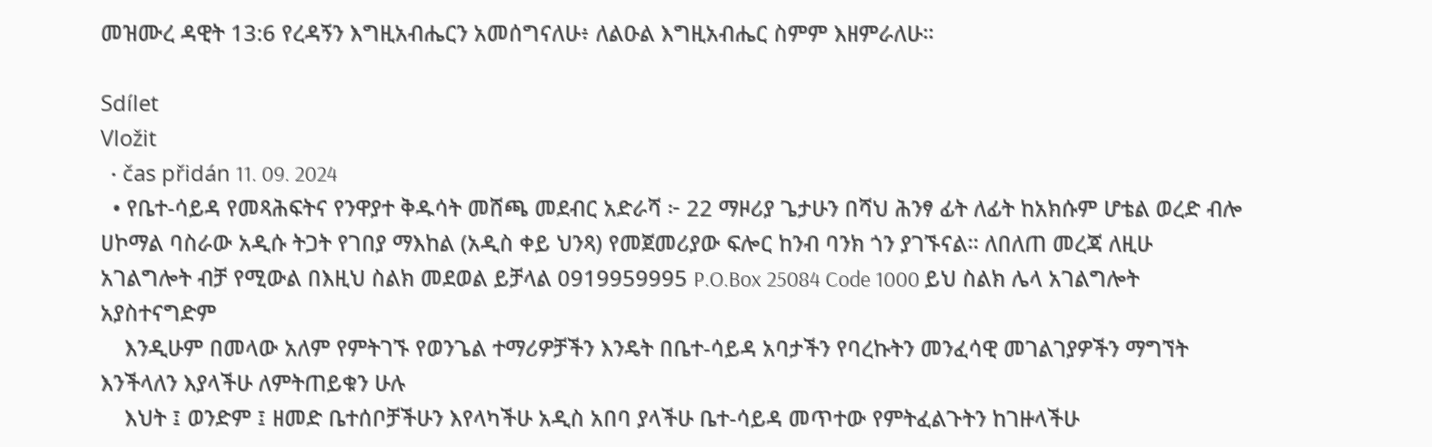መዝሙረ ዳዊት 13:6 የረዳኝን እግዚአብሔርን አመሰግናለሁ፥ ለልዑል እግዚአብሔር ስምም እዘምራለሁ።

Sdílet
Vložit
  • čas přidán 11. 09. 2024
  • የቤተ-ሳይዳ የመጻሕፍትና የንዋያተ ቅዱሳት መሸጫ መደብር አድራሻ ፦ 22 ማዞሪያ ጌታሁን በሻህ ሕንፃ ፊት ለፊት ከአክሱም ሆቴል ወረድ ብሎ ሀኮማል ባስራው አዲሱ ትጋት የገበያ ማእከል (አዲስ ቀይ ህንጻ) የመጀመሪያው ፍሎር ከንብ ባንክ ጎን ያገኙናል። ለበለጠ መረጃ ለዚሁ አገልግሎት ብቻ የሚውል በእዚህ ስልክ መደወል ይቻላል 0919959995 P.O.Box 25084 Code 1000 ይህ ስልክ ሌላ አገልግሎት አያስተናግድም
    እንዲሁም በመላው አለም የምትገኙ የወንጌል ተማሪዎቻችን እንዴት በቤተ-ሳይዳ አባታችን የባረኩትን መንፈሳዊ መገልገያዎችን ማግኘት እንችላለን እያላችሁ ለምትጠይቁን ሁሉ
    እህት ፤ ወንድም ፤ ዘመድ ቤተሰቦቻችሁን እየላካችሁ አዲስ አበባ ያላችሁ ቤተ-ሳይዳ መጥተው የምትፈልጉትን ከገዙላችሁ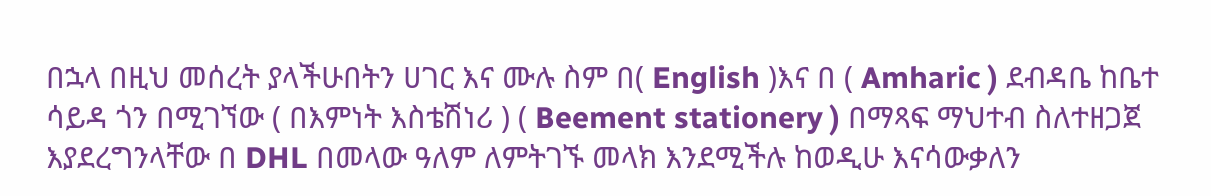በኋላ በዚህ መሰረት ያላችሁበትን ሀገር እና ሙሉ ስም በ( English )እና በ ( Amharic ) ደብዳቤ ከቤተ ሳይዳ ጎን በሚገኘው ( በእምነት እስቴሽነሪ ) ( Beement stationery ) በማጻፍ ማህተብ ስለተዘጋጀ እያደረግንላቸው በ DHL በመላው ዓለም ለምትገኙ መላክ እንደሚችሉ ከወዲሁ እናሳውቃለን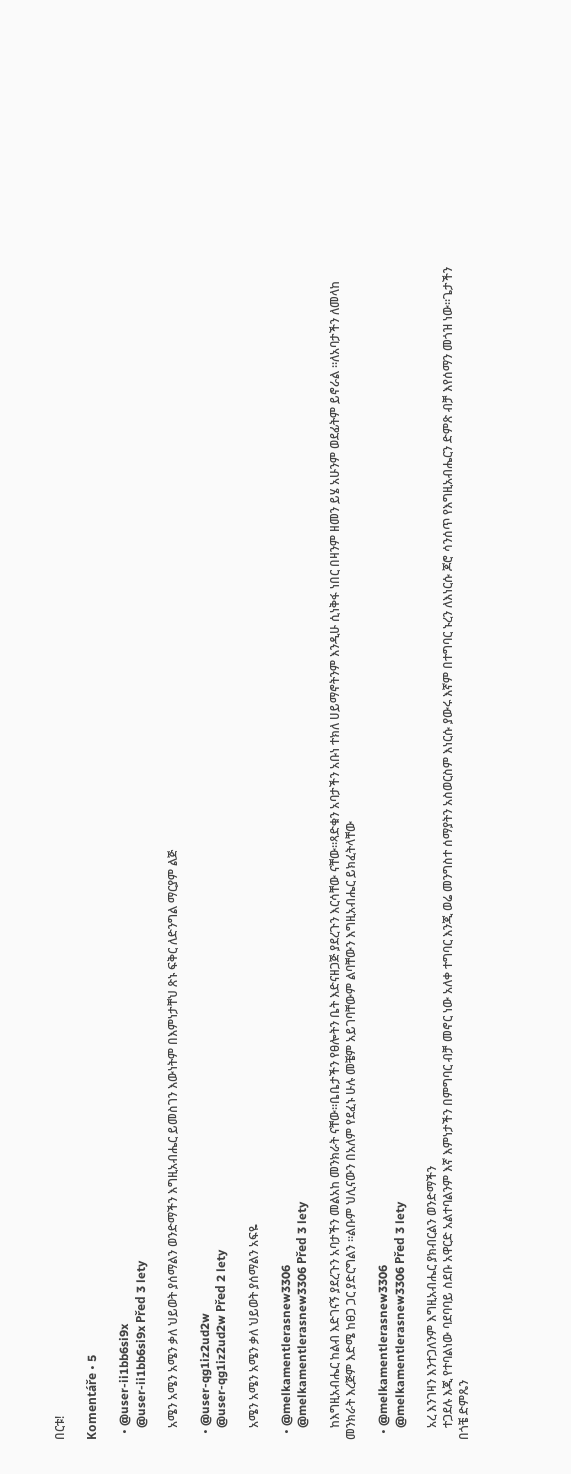በርቱ!

Komentáře • 5

  • @user-ii1bb6si9x
    @user-ii1bb6si9x Před 3 lety

    አሜን አሜን አሜን ቃለ ህይወት ያሰማልን ወንድማችን እግዚአብሔር ይመስገን እውነትም በእምነታቸህ ጽኑ ፍቅር ለድንግል ማርያም ልጅ

  • @user-qg1iz2ud2w
    @user-qg1iz2ud2w Před 2 lety

    አሜን አሜን አሜን ቃለ ህይወት ያሰማልን አፍዬ

  • @melkamentlerasnew3306
    @melkamentlerasnew3306 Před 3 lety

    ከእግዚአብሔር ከልብ እድገናኝ ያደረጉን አባታችን መልአከ መንክራት ናቸው።ቤቤታችን የፀሎትን ቤት እድናዘጋጅ ያደረጉን እርሳቸው ናቸው።ጻድቁን አባታችን አቡነ ተክለ ሀይማኖትንም እንዲሁ ሲነቅፋ ነበር በዛንም ዘመን ይሄ አሁንም ወደፊትም ይኖራል ።ለአባታችን ለመላከ መንክራት እረጅም እድሜ ከፀጋ ጋር ያድርግልን ።ልቡም ህሊናውን በአለም የደፈኑ ሁሉ መቼም አይገባቸውም ልባቸውን እግዚአብሔር ይክፈትላቸው

  • @melkamentlerasnew3306
    @melkamentlerasnew3306 Před 3 lety

    አረ እንገዛን እንተጋለንም እግዚአብሔር ያክብርልን ወንድማችን
    ተጋደሉ እጂ የተባልነው ባደባባይ ስደቡ አዋርድ አልተባልንም እኛ እምነታችን በምግባር ብቻ መኖር ነው አለቀ ተግባር እንጂ ወሬ መንግስተ ሰማያትን አስወርስም እነርሱ ያውሩ እኛም በተግባር ኑረን ለእነርሱ ጆሮ ሳንሰጥ የእግዚአብሔርን ድምጽ ብቻ እየሰማን መጎዝ ነው።ጌታችን በጎቼ ድምጼን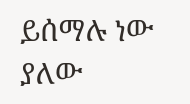ይሰማሉ ነው ያለው